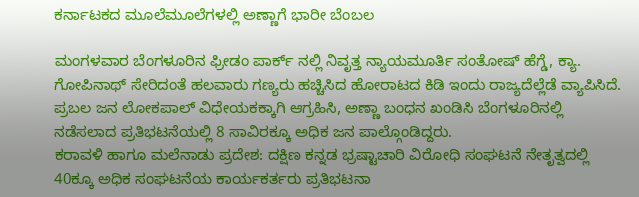ಕರ್ನಾಟಕದ ಮೂಲೆಮೂಲೆಗಳಲ್ಲಿ ಅಣ್ಣಾಗೆ ಭಾರೀ ಬೆಂಬಲ

ಮಂಗಳವಾರ ಬೆಂಗಳೂರಿನ ಫ್ರೀಡಂ ಪಾರ್ಕ್ ನಲ್ಲಿ ನಿವೃತ್ತ ನ್ಯಾಯಮೂರ್ತಿ ಸಂತೋಷ್ ಹೆಗ್ಡೆ, ಕ್ಯಾ. ಗೋಪಿನಾಥ್ ಸೇರಿದಂತೆ ಹಲವಾರು ಗಣ್ಯರು ಹಚ್ಚಿಸಿದ ಹೋರಾಟದ ಕಿಡಿ ಇಂದು ರಾಜ್ಯದೆಲ್ಲೆಡೆ ವ್ಯಾಪಿಸಿದೆ.
ಪ್ರಬಲ ಜನ ಲೋಕಪಾಲ್ ವಿಧೇಯಕಕ್ಕಾಗಿ ಆಗ್ರಹಿಸಿ, ಅಣ್ಣಾ ಬಂಧನ ಖಂಡಿಸಿ ಬೆಂಗಳೂರಿನಲ್ಲಿ ನಡೆಸಲಾದ ಪ್ರತಿಭಟನೆಯಲ್ಲಿ 8 ಸಾವಿರಕ್ಕೂ ಅಧಿಕ ಜನ ಪಾಲ್ಗೊಂಡಿದ್ದರು.
ಕರಾವಳಿ ಹಾಗೂ ಮಲೆನಾಡು ಪ್ರದೇಶ: ದಕ್ಷಿಣ ಕನ್ನಡ ಭ್ರಷ್ಟಾಚಾರಿ ವಿರೋಧಿ ಸಂಘಟನೆ ನೇತೃತ್ವದಲ್ಲಿ 40ಕ್ಕೂ ಅಧಿಕ ಸಂಘಟನೆಯ ಕಾರ್ಯಕರ್ತರು ಪ್ರತಿಭಟನಾ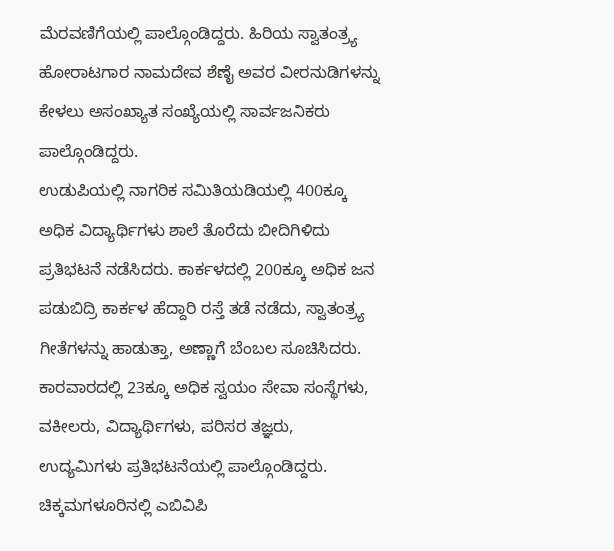ಮೆರವಣಿಗೆಯಲ್ಲಿ ಪಾಲ್ಗೊಂಡಿದ್ದರು. ಹಿರಿಯ ಸ್ವಾತಂತ್ರ್ಯ ಹೋರಾಟಗಾರ ನಾಮದೇವ ಶೆಣೈ ಅವರ ವೀರನುಡಿಗಳನ್ನು ಕೇಳಲು ಅಸಂಖ್ಯಾತ ಸಂಖ್ಯೆಯಲ್ಲಿ ಸಾರ್ವಜನಿಕರು ಪಾಲ್ಗೊಂಡಿದ್ದರು.
ಉಡುಪಿಯಲ್ಲಿ ನಾಗರಿಕ ಸಮಿತಿಯಡಿಯಲ್ಲಿ 400ಕ್ಕೂ ಅಧಿಕ ವಿದ್ಯಾರ್ಥಿಗಳು ಶಾಲೆ ತೊರೆದು ಬೀದಿಗಿಳಿದು ಪ್ರತಿಭಟನೆ ನಡೆಸಿದರು. ಕಾರ್ಕಳದಲ್ಲಿ 200ಕ್ಕೂ ಅಧಿಕ ಜನ ಪಡುಬಿದ್ರಿ ಕಾರ್ಕಳ ಹೆದ್ದಾರಿ ರಸ್ತೆ ತಡೆ ನಡೆದು, ಸ್ವಾತಂತ್ರ್ಯ ಗೀತೆಗಳನ್ನು ಹಾಡುತ್ತಾ, ಅಣ್ಣಾಗೆ ಬೆಂಬಲ ಸೂಚಿಸಿದರು.
ಕಾರವಾರದಲ್ಲಿ 23ಕ್ಕೂ ಅಧಿಕ ಸ್ವಯಂ ಸೇವಾ ಸಂಸ್ಥೆಗಳು, ವಕೀಲರು, ವಿದ್ಯಾರ್ಥಿಗಳು, ಪರಿಸರ ತಜ್ಞರು, ಉದ್ಯಮಿಗಳು ಪ್ರತಿಭಟನೆಯಲ್ಲಿ ಪಾಲ್ಗೊಂಡಿದ್ದರು.
ಚಿಕ್ಕಮಗಳೂರಿನಲ್ಲಿ ಎಬಿವಿಪಿ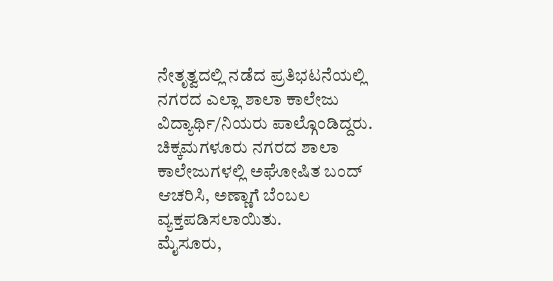ನೇತೃತ್ವದಲ್ಲಿ ನಡೆದ ಪ್ರತಿಭಟನೆಯಲ್ಲಿ ನಗರದ ಎಲ್ಲಾ ಶಾಲಾ ಕಾಲೇಜು ವಿದ್ಯಾರ್ಥಿ/ನಿಯರು ಪಾಲ್ಗೊಂಡಿದ್ದರು. ಚಿಕ್ಕಮಗಳೂರು ನಗರದ ಶಾಲಾ ಕಾಲೇಜುಗಳಲ್ಲಿ ಅಘೋಷಿತ ಬಂದ್ ಆಚರಿಸಿ, ಅಣ್ಣಾಗೆ ಬೆಂಬಲ ವ್ಯಕ್ತಪಡಿಸಲಾಯಿತು.
ಮೈಸೂರು,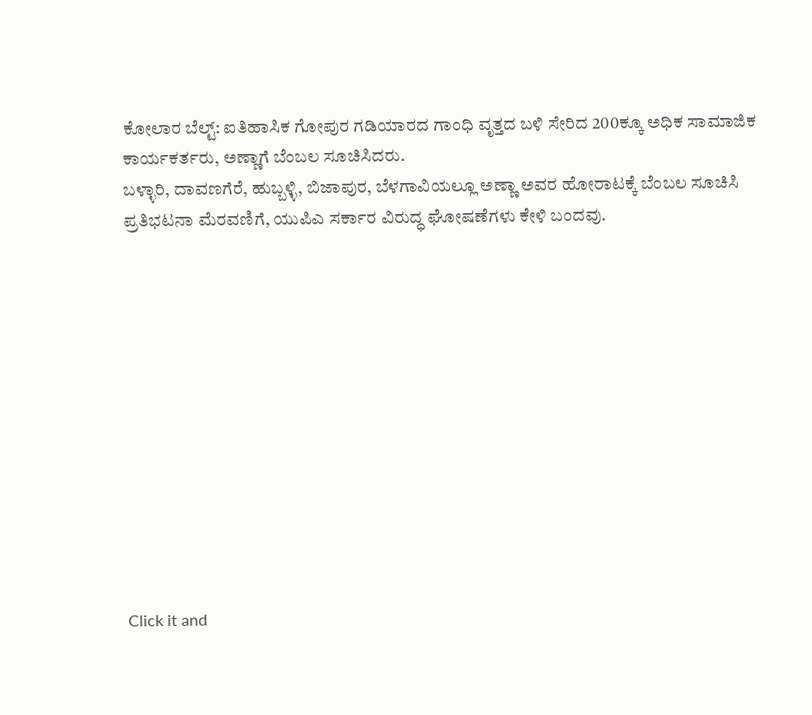ಕೋಲಾರ ಬೆಲ್ಟ್: ಐತಿಹಾಸಿಕ ಗೋಪುರ ಗಡಿಯಾರದ ಗಾಂಧಿ ವೃತ್ತದ ಬಳಿ ಸೇರಿದ 200ಕ್ಕೂ ಅಧಿಕ ಸಾಮಾಜಿಕ ಕಾರ್ಯಕರ್ತರು, ಅಣ್ಣಾಗೆ ಬೆಂಬಲ ಸೂಚಿಸಿದರು.
ಬಳ್ಳಾರಿ, ದಾವಣಗೆರೆ, ಹುಬ್ಬಳ್ಳಿ, ಬಿಜಾಪುರ, ಬೆಳಗಾವಿಯಲ್ಲೂ ಅಣ್ಣಾ ಅವರ ಹೋರಾಟಕ್ಕೆ ಬೆಂಬಲ ಸೂಚಿಸಿ ಪ್ರತಿಭಟನಾ ಮೆರವಣಿಗೆ, ಯುಪಿಎ ಸರ್ಕಾರ ವಿರುದ್ಧ ಘೋಷಣೆಗಳು ಕೇಳಿ ಬಂದವು.












Click it and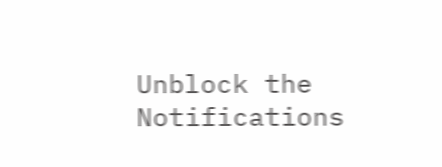Unblock the Notifications